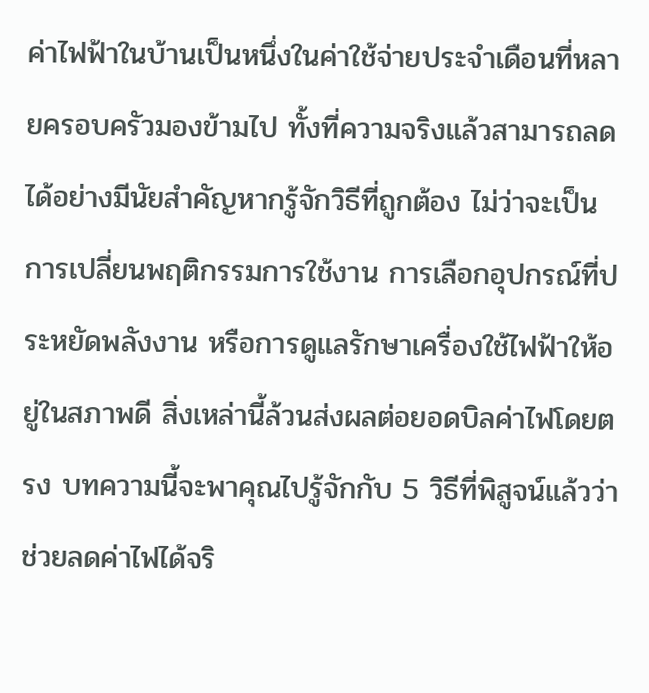ค่าไฟฟ้าในบ้านเป็นหนึ่งในค่าใช้จ่ายประจำเดือนที่หลายครอบครัวมองข้ามไป ทั้งที่ความจริงแล้วสามารถลดได้อย่างมีนัยสำคัญหากรู้จักวิธีที่ถูกต้อง ไม่ว่าจะเป็นการเปลี่ยนพฤติกรรมการใช้งาน การเลือกอุปกรณ์ที่ประหยัดพลังงาน หรือการดูแลรักษาเครื่องใช้ไฟฟ้าให้อยู่ในสภาพดี สิ่งเหล่านี้ล้วนส่งผลต่อยอดบิลค่าไฟโดยตรง บทความนี้จะพาคุณไปรู้จักกับ 5 วิธีที่พิสูจน์แล้วว่าช่วยลดค่าไฟได้จริ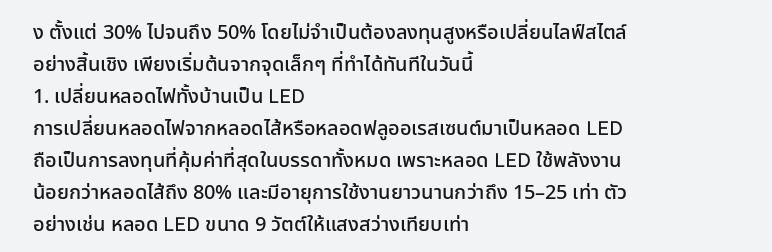ง ตั้งแต่ 30% ไปจนถึง 50% โดยไม่จำเป็นต้องลงทุนสูงหรือเปลี่ยนไลฟ์สไตล์อย่างสิ้นเชิง เพียงเริ่มต้นจากจุดเล็กๆ ที่ทำได้ทันทีในวันนี้
1. เปลี่ยนหลอดไฟทั้งบ้านเป็น LED
การเปลี่ยนหลอดไฟจากหลอดไส้หรือหลอดฟลูออเรสเซนต์มาเป็นหลอด LED ถือเป็นการลงทุนที่คุ้มค่าที่สุดในบรรดาทั้งหมด เพราะหลอด LED ใช้พลังงานน้อยกว่าหลอดไส้ถึง 80% และมีอายุการใช้งานยาวนานกว่าถึง 15–25 เท่า ตัวอย่างเช่น หลอด LED ขนาด 9 วัตต์ให้แสงสว่างเทียบเท่า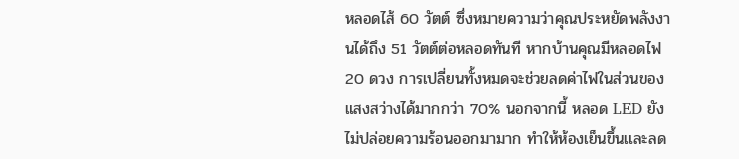หลอดไส้ 60 วัตต์ ซึ่งหมายความว่าคุณประหยัดพลังงานได้ถึง 51 วัตต์ต่อหลอดทันที หากบ้านคุณมีหลอดไฟ 20 ดวง การเปลี่ยนทั้งหมดจะช่วยลดค่าไฟในส่วนของแสงสว่างได้มากกว่า 70% นอกจากนี้ หลอด LED ยังไม่ปล่อยความร้อนออกมามาก ทำให้ห้องเย็นขึ้นและลด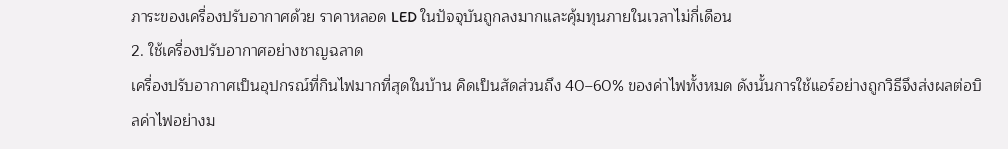ภาระของเครื่องปรับอากาศด้วย ราคาหลอด LED ในปัจจุบันถูกลงมากและคุ้มทุนภายในเวลาไม่กี่เดือน
2. ใช้เครื่องปรับอากาศอย่างชาญฉลาด
เครื่องปรับอากาศเป็นอุปกรณ์ที่กินไฟมากที่สุดในบ้าน คิดเป็นสัดส่วนถึง 40–60% ของค่าไฟทั้งหมด ดังนั้นการใช้แอร์อย่างถูกวิธีจึงส่งผลต่อบิลค่าไฟอย่างม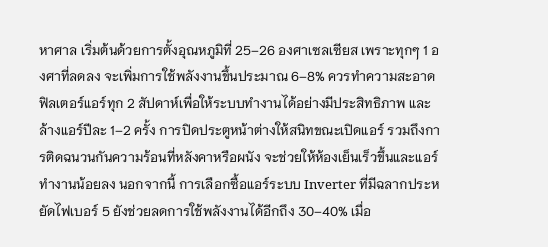หาศาล เริ่มต้นด้วยการตั้งอุณหภูมิที่ 25–26 องศาเซลเซียส เพราะทุกๆ 1 องศาที่ลดลง จะเพิ่มการใช้พลังงานขึ้นประมาณ 6–8% ควรทำความสะอาดฟิลเตอร์แอร์ทุก 2 สัปดาห์เพื่อให้ระบบทำงานได้อย่างมีประสิทธิภาพ และล้างแอร์ปีละ 1–2 ครั้ง การปิดประตูหน้าต่างให้สนิทขณะเปิดแอร์ รวมถึงการติดฉนวนกันความร้อนที่หลังคาหรือผนัง จะช่วยให้ห้องเย็นเร็วขึ้นและแอร์ทำงานน้อยลง นอกจากนี้ การเลือกซื้อแอร์ระบบ Inverter ที่มีฉลากประหยัดไฟเบอร์ 5 ยังช่วยลดการใช้พลังงานได้อีกถึง 30–40% เมื่อ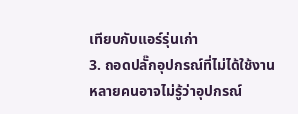เทียบกับแอร์รุ่นเก่า
3. ถอดปลั๊กอุปกรณ์ที่ไม่ได้ใช้งาน
หลายคนอาจไม่รู้ว่าอุปกรณ์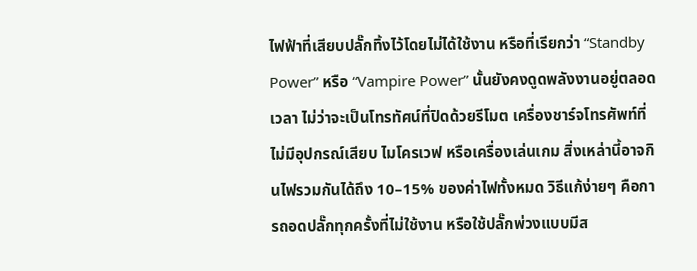ไฟฟ้าที่เสียบปลั๊กทิ้งไว้โดยไม่ได้ใช้งาน หรือที่เรียกว่า “Standby Power” หรือ “Vampire Power” นั้นยังคงดูดพลังงานอยู่ตลอดเวลา ไม่ว่าจะเป็นโทรทัศน์ที่ปิดด้วยรีโมต เครื่องชาร์จโทรศัพท์ที่ไม่มีอุปกรณ์เสียบ ไมโครเวฟ หรือเครื่องเล่นเกม สิ่งเหล่านี้อาจกินไฟรวมกันได้ถึง 10–15% ของค่าไฟทั้งหมด วิธีแก้ง่ายๆ คือการถอดปลั๊กทุกครั้งที่ไม่ใช้งาน หรือใช้ปลั๊กพ่วงแบบมีส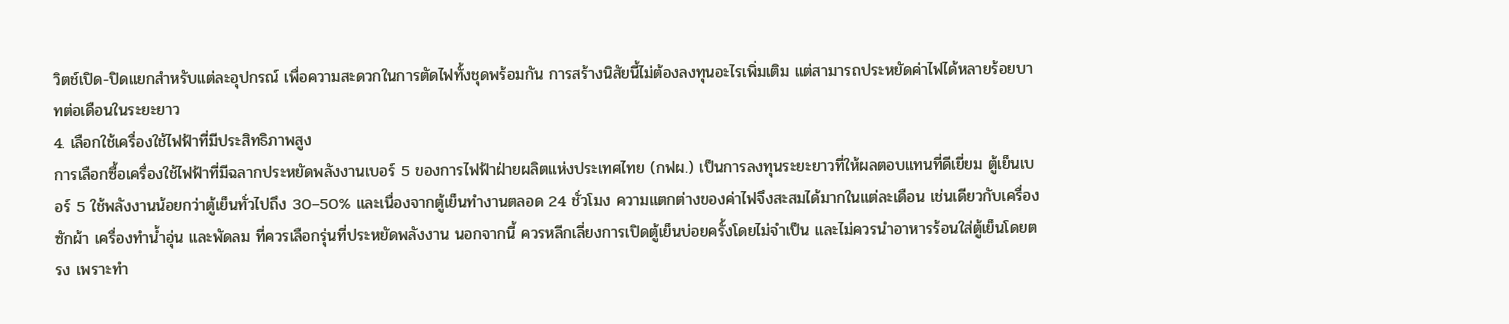วิตช์เปิด-ปิดแยกสำหรับแต่ละอุปกรณ์ เพื่อความสะดวกในการตัดไฟทั้งชุดพร้อมกัน การสร้างนิสัยนี้ไม่ต้องลงทุนอะไรเพิ่มเติม แต่สามารถประหยัดค่าไฟได้หลายร้อยบาทต่อเดือนในระยะยาว
4. เลือกใช้เครื่องใช้ไฟฟ้าที่มีประสิทธิภาพสูง
การเลือกซื้อเครื่องใช้ไฟฟ้าที่มีฉลากประหยัดพลังงานเบอร์ 5 ของการไฟฟ้าฝ่ายผลิตแห่งประเทศไทย (กฟผ.) เป็นการลงทุนระยะยาวที่ให้ผลตอบแทนที่ดีเยี่ยม ตู้เย็นเบอร์ 5 ใช้พลังงานน้อยกว่าตู้เย็นทั่วไปถึง 30–50% และเนื่องจากตู้เย็นทำงานตลอด 24 ชั่วโมง ความแตกต่างของค่าไฟจึงสะสมได้มากในแต่ละเดือน เช่นเดียวกับเครื่องซักผ้า เครื่องทำน้ำอุ่น และพัดลม ที่ควรเลือกรุ่นที่ประหยัดพลังงาน นอกจากนี้ ควรหลีกเลี่ยงการเปิดตู้เย็นบ่อยครั้งโดยไม่จำเป็น และไม่ควรนำอาหารร้อนใส่ตู้เย็นโดยตรง เพราะทำ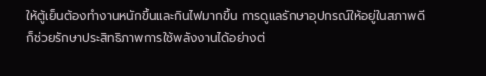ให้ตู้เย็นต้องทำงานหนักขึ้นและกินไฟมากขึ้น การดูแลรักษาอุปกรณ์ให้อยู่ในสภาพดีก็ช่วยรักษาประสิทธิภาพการใช้พลังงานได้อย่างต่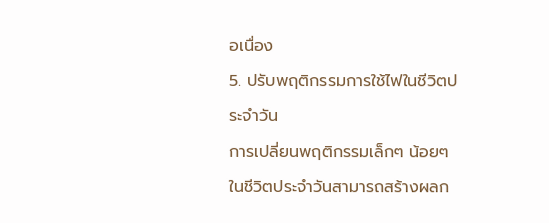อเนื่อง
5. ปรับพฤติกรรมการใช้ไฟในชีวิตประจำวัน
การเปลี่ยนพฤติกรรมเล็กๆ น้อยๆ ในชีวิตประจำวันสามารถสร้างผลก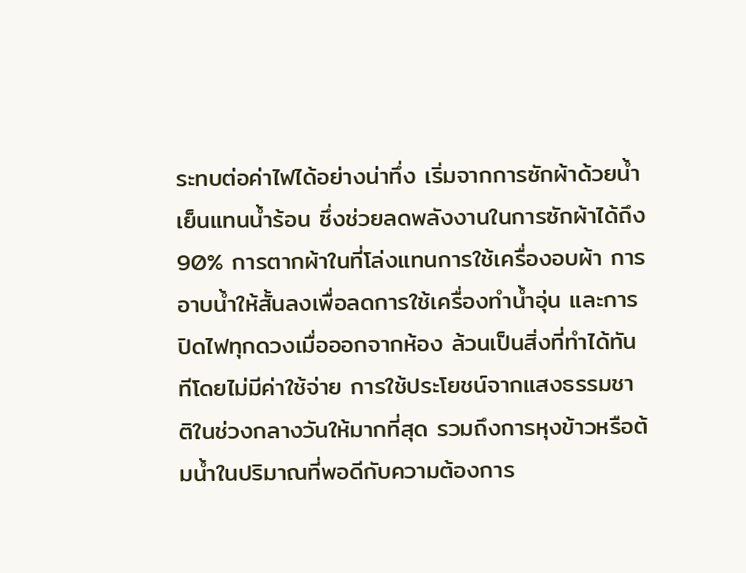ระทบต่อค่าไฟได้อย่างน่าทึ่ง เริ่มจากการซักผ้าด้วยน้ำเย็นแทนน้ำร้อน ซึ่งช่วยลดพลังงานในการซักผ้าได้ถึง 90% การตากผ้าในที่โล่งแทนการใช้เครื่องอบผ้า การอาบน้ำให้สั้นลงเพื่อลดการใช้เครื่องทำน้ำอุ่น และการปิดไฟทุกดวงเมื่อออกจากห้อง ล้วนเป็นสิ่งที่ทำได้ทันทีโดยไม่มีค่าใช้จ่าย การใช้ประโยชน์จากแสงธรรมชาติในช่วงกลางวันให้มากที่สุด รวมถึงการหุงข้าวหรือต้มน้ำในปริมาณที่พอดีกับความต้องการ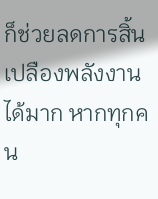ก็ช่วยลดการสิ้นเปลืองพลังงานได้มาก หากทุกคน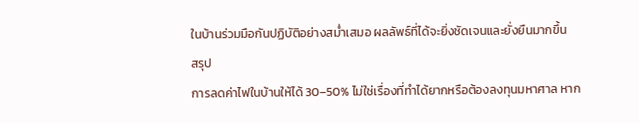ในบ้านร่วมมือกันปฏิบัติอย่างสม่ำเสมอ ผลลัพธ์ที่ได้จะยิ่งชัดเจนและยั่งยืนมากขึ้น
สรุป
การลดค่าไฟในบ้านให้ได้ 30–50% ไม่ใช่เรื่องที่ทำได้ยากหรือต้องลงทุนมหาศาล หาก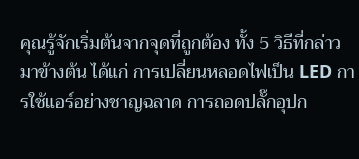คุณรู้จักเริ่มต้นจากจุดที่ถูกต้อง ทั้ง 5 วิธีที่กล่าวมาข้างต้น ได้แก่ การเปลี่ยนหลอดไฟเป็น LED การใช้แอร์อย่างชาญฉลาด การถอดปลั๊กอุปก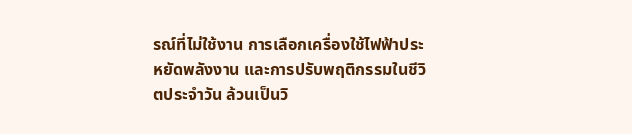รณ์ที่ไม่ใช้งาน การเลือกเครื่องใช้ไฟฟ้าประหยัดพลังงาน และการปรับพฤติกรรมในชีวิตประจำวัน ล้วนเป็นวิ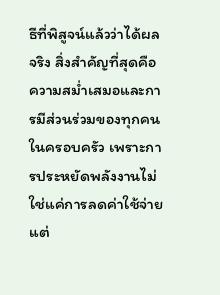ธีที่พิสูจน์แล้วว่าได้ผลจริง สิ่งสำคัญที่สุดคือความสม่ำเสมอและการมีส่วนร่วมของทุกคนในครอบครัว เพราะการประหยัดพลังงานไม่ใช่แค่การลดค่าใช้จ่าย แต่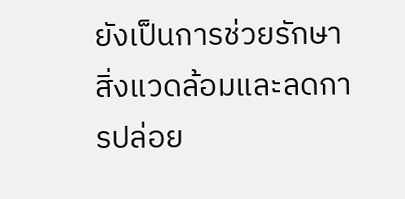ยังเป็นการช่วยรักษาสิ่งแวดล้อมและลดการปล่อย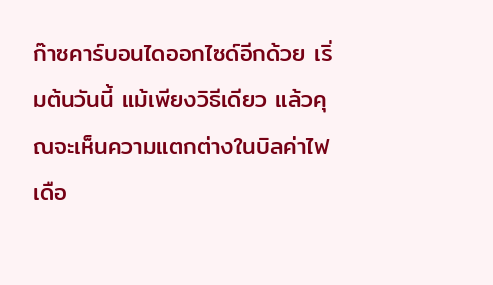ก๊าซคาร์บอนไดออกไซด์อีกด้วย เริ่มต้นวันนี้ แม้เพียงวิธีเดียว แล้วคุณจะเห็นความแตกต่างในบิลค่าไฟเดือ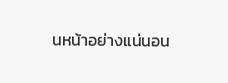นหน้าอย่างแน่นอน